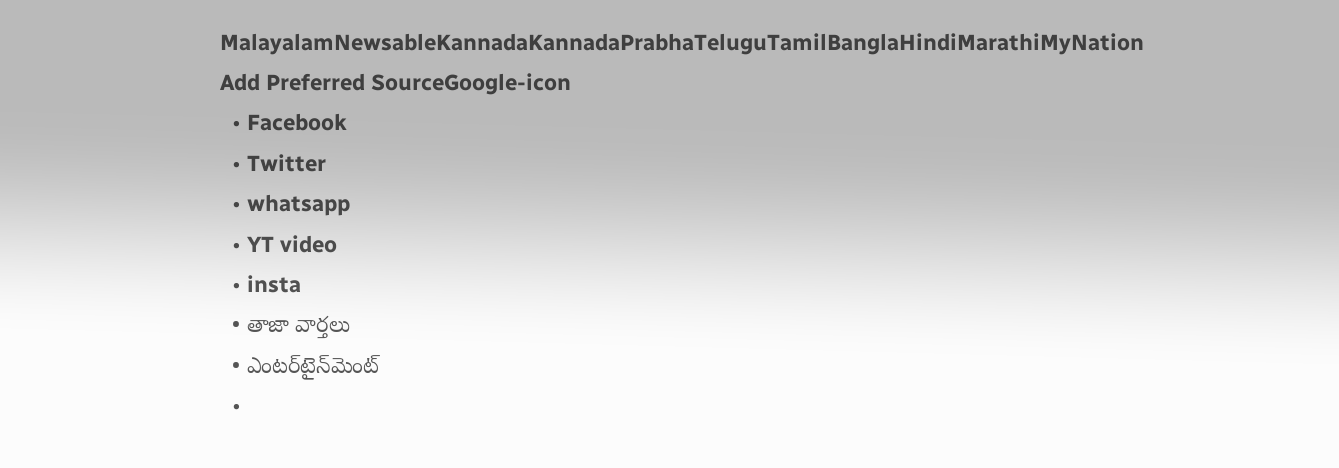MalayalamNewsableKannadaKannadaPrabhaTeluguTamilBanglaHindiMarathiMyNation
Add Preferred SourceGoogle-icon
  • Facebook
  • Twitter
  • whatsapp
  • YT video
  • insta
  • తాజా వార్తలు
  • ఎంటర్‌టైన్‌మెంట్
  •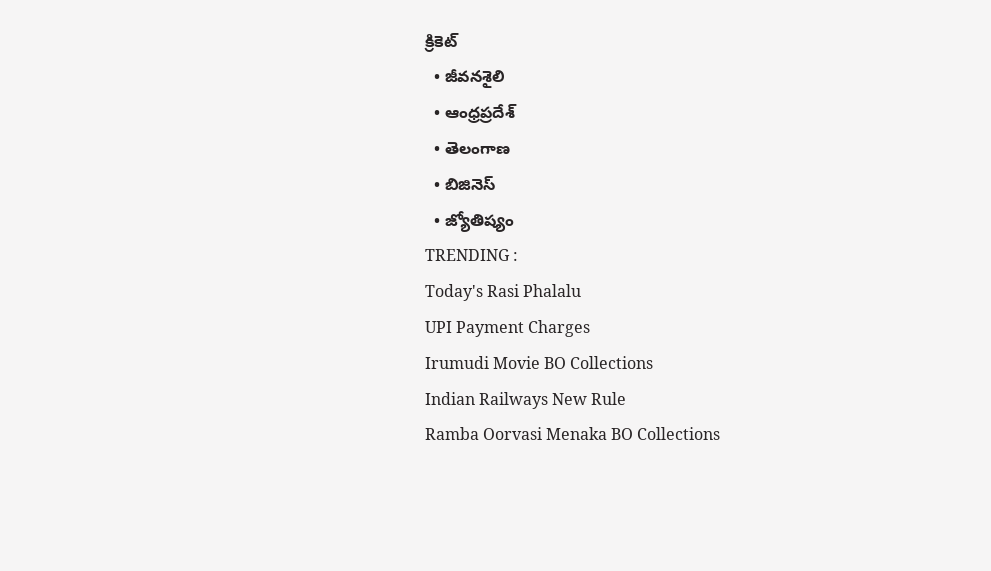క్రికెట్
  • జీవనశైలి
  • ఆంధ్రప్రదేశ్
  • తెలంగాణ
  • బిజినెస్
  • జ్యోతిష్యం
TRENDING :
Today's Rasi Phalalu
UPI Payment Charges
Irumudi Movie BO Collections
Indian Railways New Rule
Ramba Oorvasi Menaka BO Collections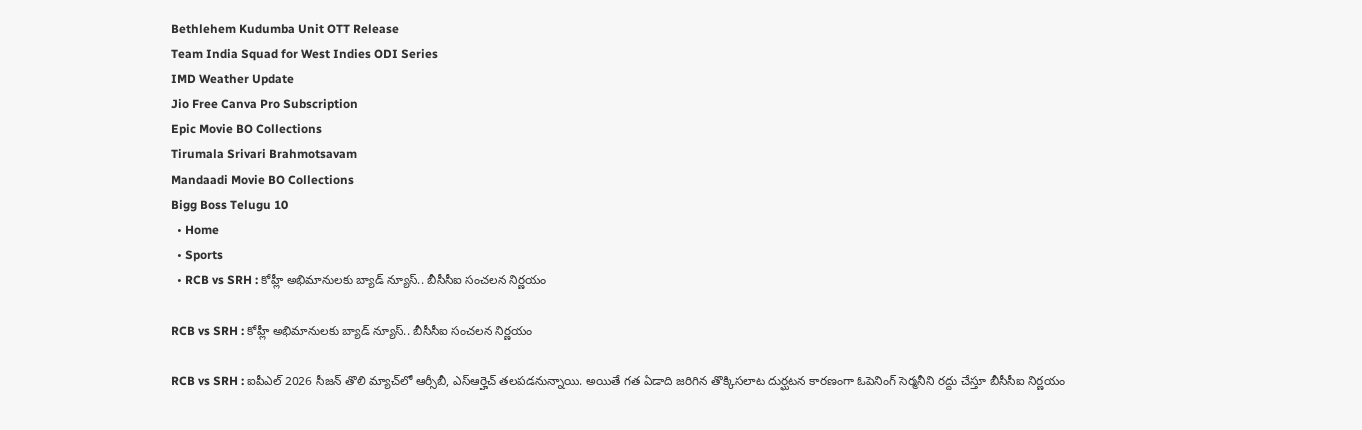Bethlehem Kudumba Unit OTT Release
Team India Squad for West Indies ODI Series
IMD Weather Update
Jio Free Canva Pro Subscription
Epic Movie BO Collections
Tirumala Srivari Brahmotsavam
Mandaadi Movie BO Collections
Bigg Boss Telugu 10
  • Home
  • Sports
  • RCB vs SRH : కోహ్లీ అభిమానులకు బ్యాడ్ న్యూస్.. బీసీసీఐ సంచలన నిర్ణయం

RCB vs SRH : కోహ్లీ అభిమానులకు బ్యాడ్ న్యూస్.. బీసీసీఐ సంచలన నిర్ణయం

RCB vs SRH : ఐపీఎల్ 2026 సీజన్ తొలి మ్యాచ్‌లో ఆర్సీబీ, ఎస్ఆర్హెచ్ తలపడనున్నాయి. అయితే గత ఏడాది జరిగిన తొక్కిసలాట దుర్ఘటన కారణంగా ఓపెనింగ్ సెర్మనీని రద్దు చేస్తూ బీసీసీఐ నిర్ణయం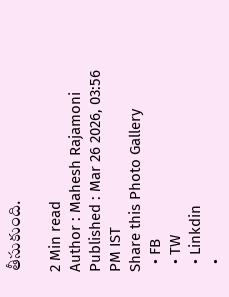తీసుకుంది.

2 Min read
Author : Mahesh Rajamoni
Published : Mar 26 2026, 03:56 PM IST
Share this Photo Gallery
  • FB
  • TW
  • Linkdin
  •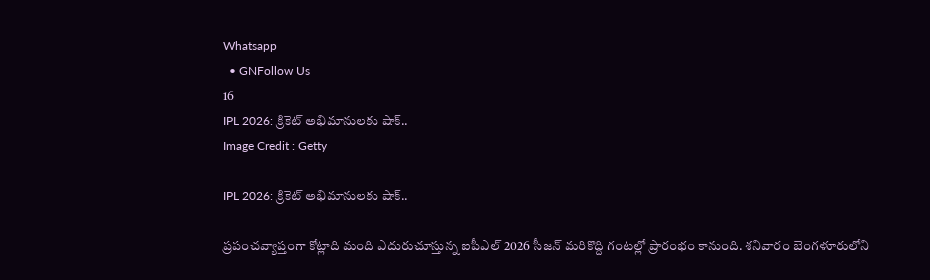Whatsapp
  • GNFollow Us
16
IPL 2026: క్రికెట్ అభిమానులకు షాక్..
Image Credit : Getty

IPL 2026: క్రికెట్ అభిమానులకు షాక్..

ప్రపంచవ్యాప్తంగా కోట్లాది మంది ఎదురుచూస్తున్న ఐపీఎల్ 2026 సీజన్ మరికొద్ది గంటల్లో ప్రారంభం కానుంది. శనివారం బెంగళూరులోని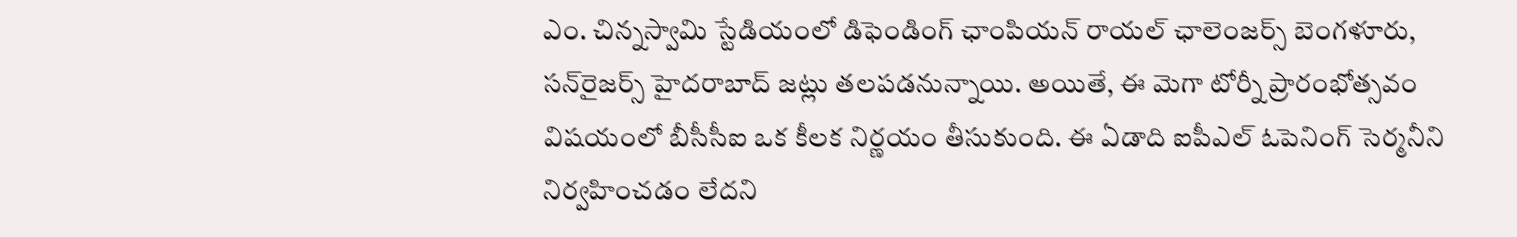ఎం. చిన్నస్వామి స్టేడియంలో డిఫెండింగ్ ఛాంపియన్ రాయల్ ఛాలెంజర్స్ బెంగళూరు, సన్‌రైజర్స్ హైదరాబాద్ జట్లు తలపడనున్నాయి. అయితే, ఈ మెగా టోర్నీ ప్రారంభోత్సవం విషయంలో బీసీసీఐ ఒక కీలక నిర్ణయం తీసుకుంది. ఈ ఏడాది ఐపీఎల్ ఓపెనింగ్ సెర్మనీని నిర్వహించడం లేదని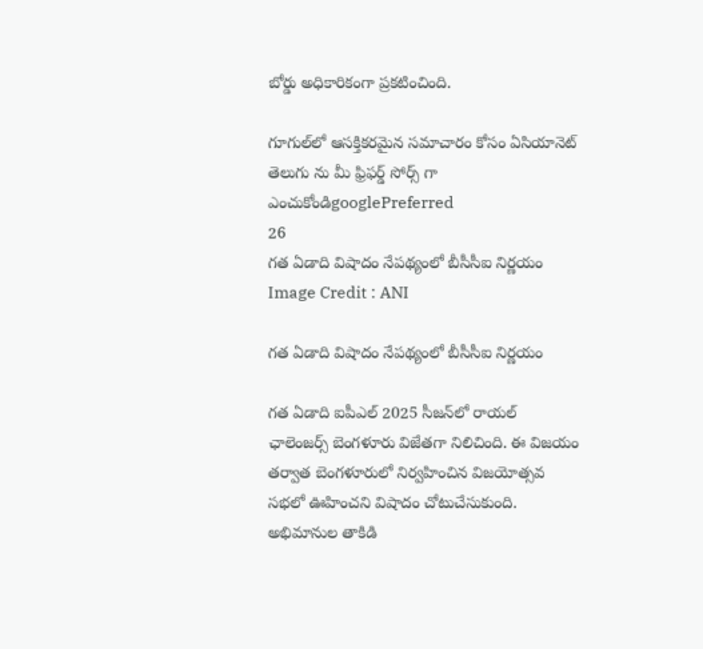బోర్డు అధికారికంగా ప్రకటించింది.

గూగుల్‌లో ఆసక్తికరమైన సమాచారం కోసం ఏసియానెట్ తెలుగు ను మీ ఫ్రిఫర్డ్ సోర్స్ గా ఎంచుకోండిgooglePreferred
26
గత ఏడాది విషాదం నేపథ్యంలో బీసీసీఐ నిర్ణయం
Image Credit : ANI

గత ఏడాది విషాదం నేపథ్యంలో బీసీసీఐ నిర్ణయం

గత ఏడాది ఐపీఎల్ 2025 సీజన్‌లో రాయల్ ఛాలెంజర్స్ బెంగళూరు విజేతగా నిలిచింది. ఈ విజయం తర్వాత బెంగళూరులో నిర్వహించిన విజయోత్సవ సభలో ఊహించని విషాదం చోటుచేసుకుంది. అభిమానుల తాకిడి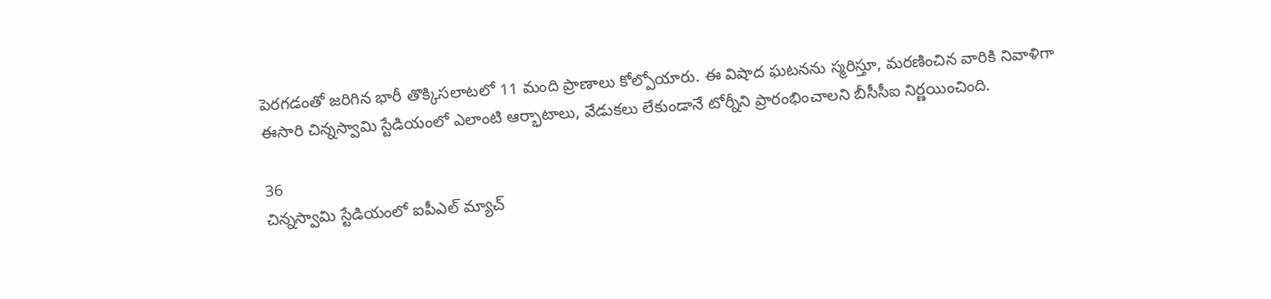పెరగడంతో జరిగిన భారీ తొక్కిసలాటలో 11 మంది ప్రాణాలు కోల్పోయారు. ఈ విషాద ఘటనను స్మరిస్తూ, మరణించిన వారికి నివాళిగా ఈసారి చిన్నస్వామి స్టేడియంలో ఎలాంటి ఆర్భాటాలు, వేడుకలు లేకుండానే టోర్నీని ప్రారంభించాలని బీసీసీఐ నిర్ణయించింది.

36
చిన్నస్వామి స్టేడియంలో ఐపీఎల్ మ్యాచ్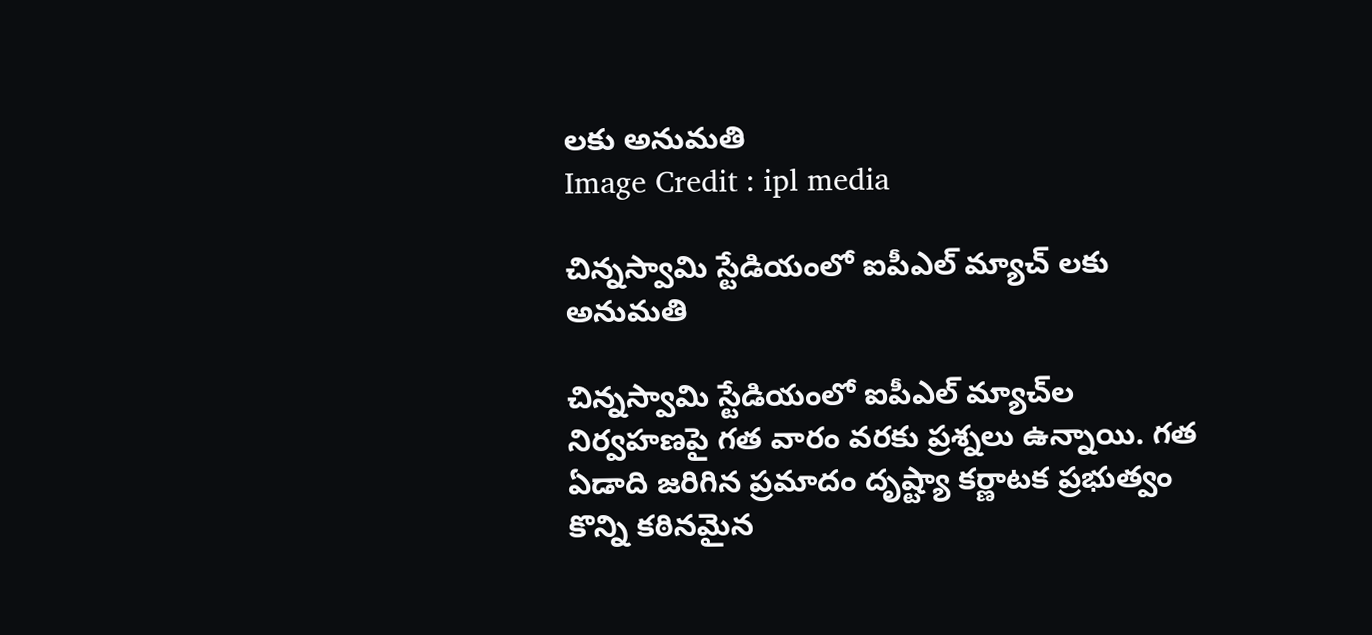లకు అనుమతి
Image Credit : ipl media

చిన్నస్వామి స్టేడియంలో ఐపీఎల్ మ్యాచ్ లకు అనుమతి

చిన్నస్వామి స్టేడియంలో ఐపీఎల్ మ్యాచ్‌ల నిర్వహణపై గత వారం వరకు ప్రశ్నలు ఉన్నాయి. గత ఏడాది జరిగిన ప్రమాదం దృష్ట్యా కర్ణాటక ప్రభుత్వం కొన్ని కఠినమైన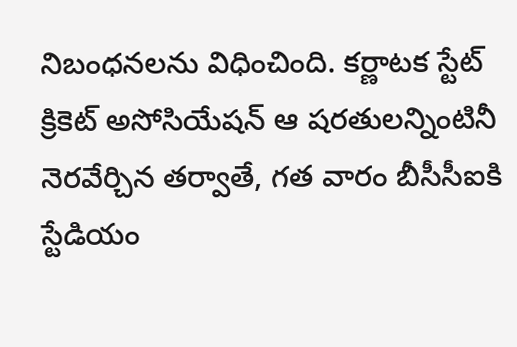నిబంధనలను విధించింది. కర్ణాటక స్టేట్ క్రికెట్ అసోసియేషన్ ఆ షరతులన్నింటినీ నెరవేర్చిన తర్వాతే, గత వారం బీసీసీఐకి స్టేడియం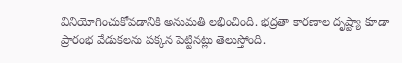వినియోగించుకోవడానికి అనుమతి లభించింది. భద్రతా కారణాల దృష్ట్యా కూడా ప్రారంభ వేడుకలను పక్కన పెట్టినట్లు తెలుస్తోంది.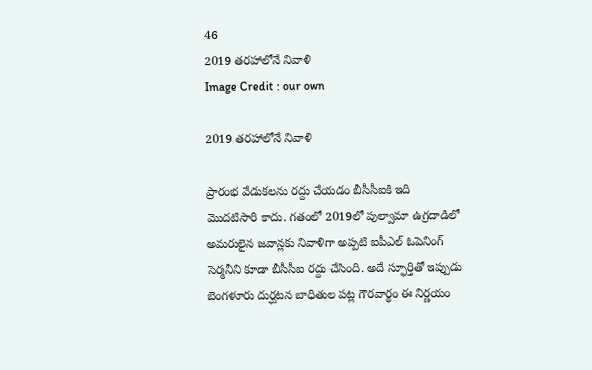46
2019 తరహాలోనే నివాళి
Image Credit : our own

2019 తరహాలోనే నివాళి

ప్రారంభ వేడుకలను రద్దు చేయడం బీసీసీఐకి ఇది మొదటిసారి కాదు. గతంలో 2019లో పుల్వామా ఉగ్రదాడిలో అమరులైన జవాన్లకు నివాళిగా అప్పటి ఐపీఎల్ ఓపెనింగ్ సెర్మనీని కూడా బీసీసీఐ రద్దు చేసింది. అదే స్ఫూర్తితో ఇప్పుడు బెంగళూరు దుర్ఘటన బాధితుల పట్ల గౌరవార్థం ఈ నిర్ణయం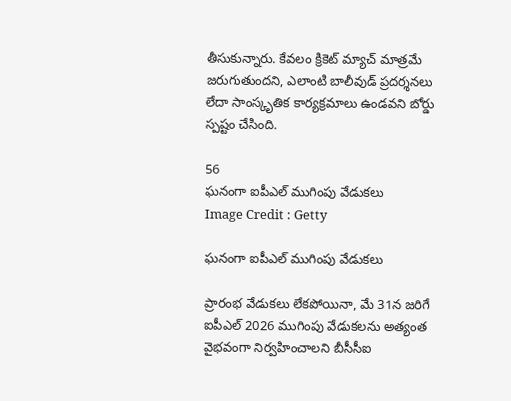తీసుకున్నారు. కేవలం క్రికెట్ మ్యాచ్ మాత్రమే జరుగుతుందని, ఎలాంటి బాలీవుడ్ ప్రదర్శనలు లేదా సాంస్కృతిక కార్యక్రమాలు ఉండవని బోర్డు స్పష్టం చేసింది.

56
ఘనంగా ఐపీఎల్ ముగింపు వేడుకలు
Image Credit : Getty

ఘనంగా ఐపీఎల్ ముగింపు వేడుకలు

ప్రారంభ వేడుకలు లేకపోయినా, మే 31న జరిగే ఐపీఎల్ 2026 ముగింపు వేడుకలను అత్యంత వైభవంగా నిర్వహించాలని బీసీసీఐ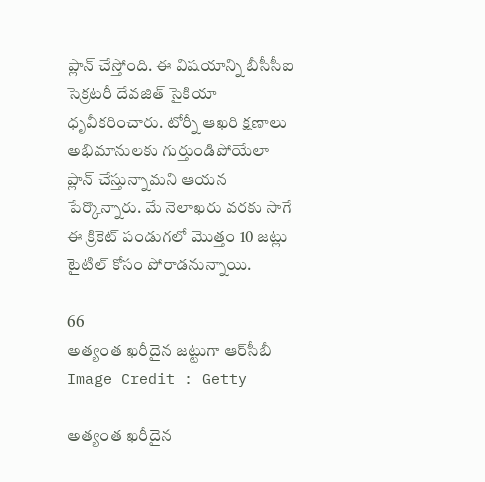ప్లాన్ చేస్తోంది. ఈ విషయాన్ని బీసీసీఐ సెక్రటరీ దేవజిత్ సైకియా ధృవీకరించారు. టోర్నీ ఆఖరి క్షణాలు అభిమానులకు గుర్తుండిపోయేలా ప్లాన్ చేస్తున్నామని ఆయన పేర్కొన్నారు. మే నెలాఖరు వరకు సాగే ఈ క్రికెట్ పండుగలో మొత్తం 10 జట్లు టైటిల్ కోసం పోరాడనున్నాయి.

66
అత్యంత ఖరీదైన జట్టుగా ఆర్‌సీబీ
Image Credit : Getty

అత్యంత ఖరీదైన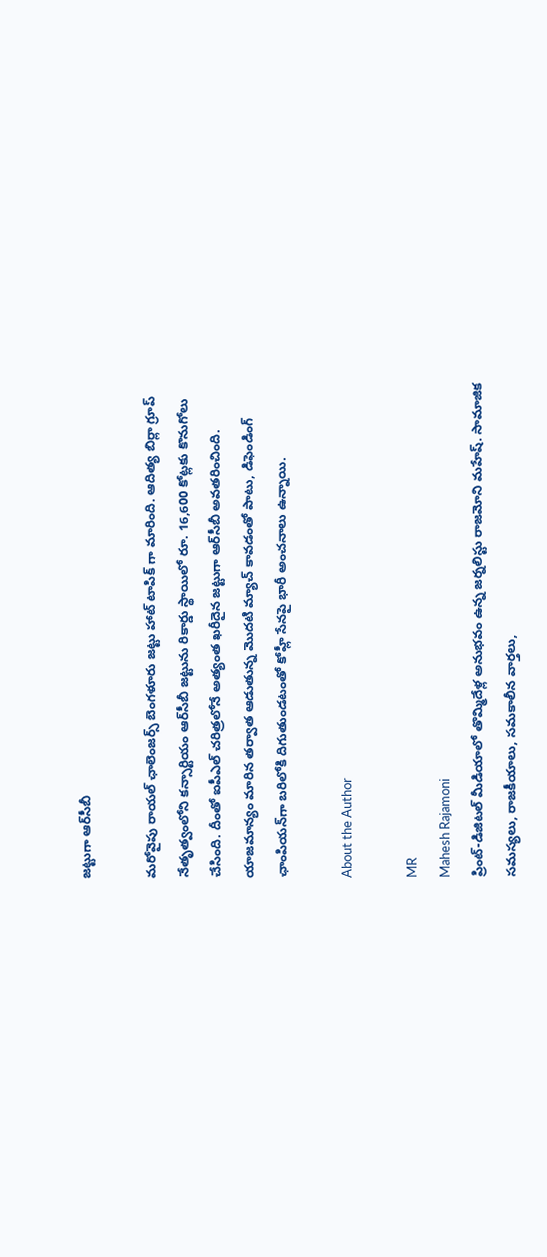జట్టుగా ఆర్‌సీబీ

మరోవైపు రాయల్ ఛాలెంజర్స్ బెంగళూరు జట్టు హాట్ టాపిక్ గా మారింది. ఆదిత్య బిర్లా గ్రూప్ నేతృత్వంలోని కన్సార్టియం ఆర్‌సీబీ జట్టును రికార్డు స్థాయిలో రూ. 16,600 కోట్లకు కొనుగోలు చేసింది. దీంతో ఐపీఎల్ చరిత్రలోనే అత్యంత ఖరీదైన జట్టుగా ఆర్‌సీబీ అవతరించింది. యాజమాన్యం మారిన తర్వాత ఆడుతున్న మొదటి మ్యాచ్ కావడంతో పాటు, డిఫెండింగ్ ఛాంపియన్‌గా బరిలోకి దిగుతుండటంతో కోహ్లీ సేనపై భారీ అంచనాలు ఉన్నాయి.

About the Author

MR
Mahesh Rajamoni
ప్రింట్-డిజిటల్ మీడియాలో తొమ్మిదేళ్ల అనుభవం ఉన్న జ‌ర్న‌లిస్టు రాజమోని మహేష్. సామాజిక సమస్యలు, రాజకీయాలు, సమకాలీన వార్తలు,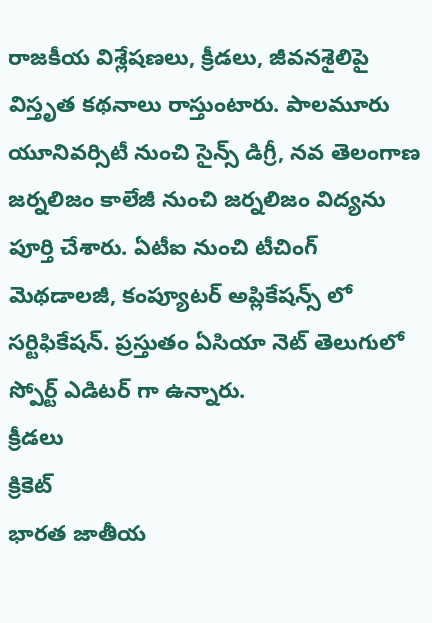రాజకీయ విశ్లేషణలు, క్రీడలు, జీవనశైలిపై విస్తృత క‌థ‌నాలు రాస్తుంటారు. పాలమూరు యూనివర్సిటీ నుంచి సైన్స్ డిగ్రీ, నవ తెలంగాణ జర్నలిజం కాలేజీ నుంచి జర్నలిజం విద్యను పూర్తి చేశారు. ఏటీఐ నుంచి టీచింగ్ మెథడాలజీ, కంప్యూటర్ అప్లికేషన్స్ లో సర్టిఫికేషన్. ప్రస్తుతం ఏసియా నెట్ తెలుగులో స్పోర్ట్ ఎడిటర్ గా ఉన్నారు.
క్రీడలు
క్రికెట్
భారత జాతీయ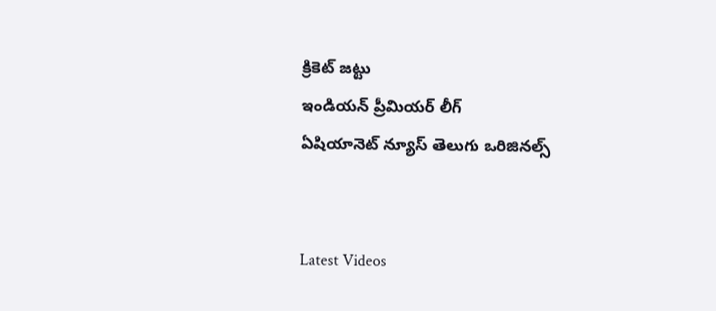క్రికెట్ జట్టు
ఇండియన్ ప్రీమియర్ లీగ్
ఏషియానెట్ న్యూస్ తెలుగు ఒరిజినల్స్


Latest Videos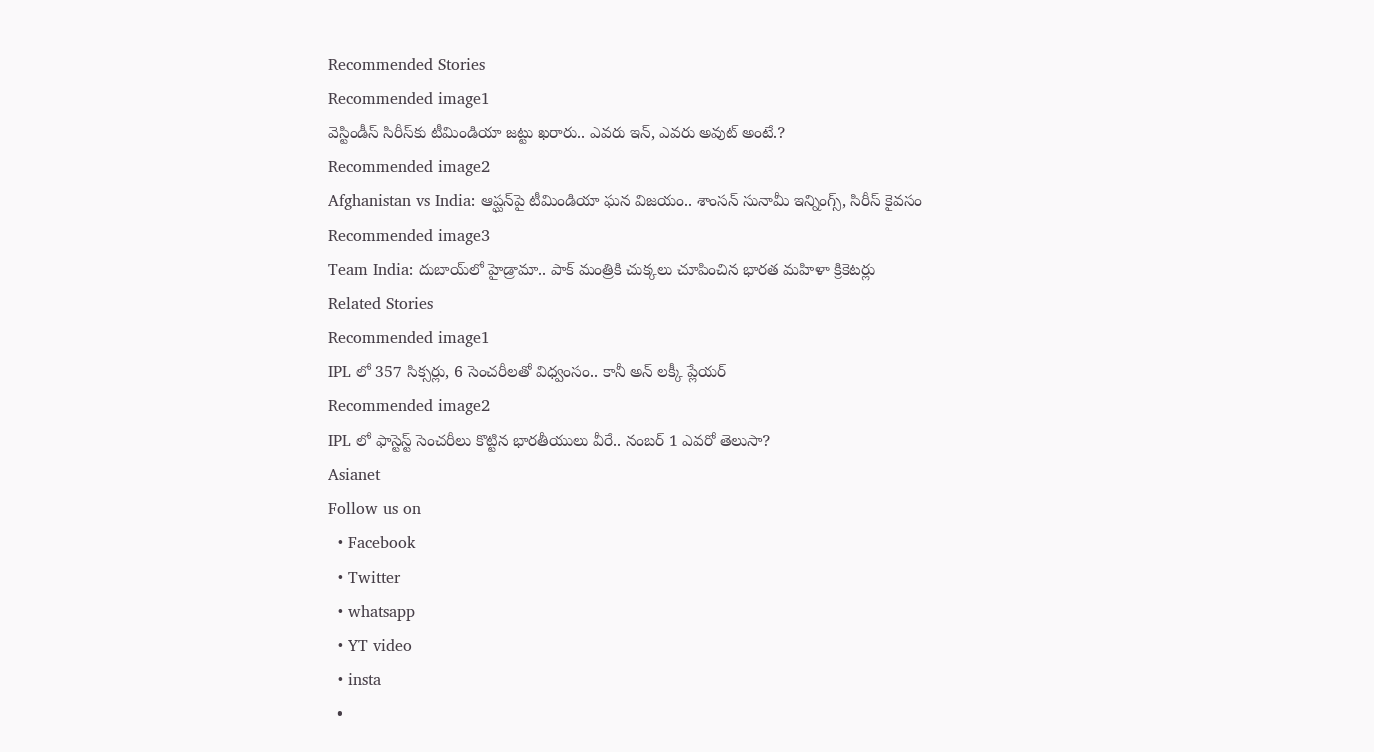Recommended Stories
Recommended image1
వెస్టిండీస్ సిరీస్‌కు టీమిండియా జ‌ట్టు ఖ‌రారు.. ఎవ‌రు ఇన్‌, ఎవ‌రు అవుట్ అంటే.?
Recommended image2
Afghanistan vs India: ఆప్ఘ‌న్‌పై టీమిండియా ఘ‌న విజ‌యం.. శాంస‌న్ సునామీ ఇన్నింగ్స్, సిరీస్ కైవ‌సం
Recommended image3
Team India: దుబాయ్‌లో హైడ్రామా.. పాక్ మంత్రికి చుక్కలు చూపించిన భారత మహిళా క్రికెటర్లు
Related Stories
Recommended image1
IPL లో 357 సిక్సర్లు, 6 సెంచరీలతో విధ్వంసం.. కానీ అన్ లక్కీ ప్లేయర్
Recommended image2
IPL లో ఫాస్టెస్ట్ సెంచరీలు కొట్టిన భారతీయులు వీరే.. నంబర్ 1 ఎవరో తెలుసా?
Asianet
Follow us on
  • Facebook
  • Twitter
  • whatsapp
  • YT video
  • insta
  •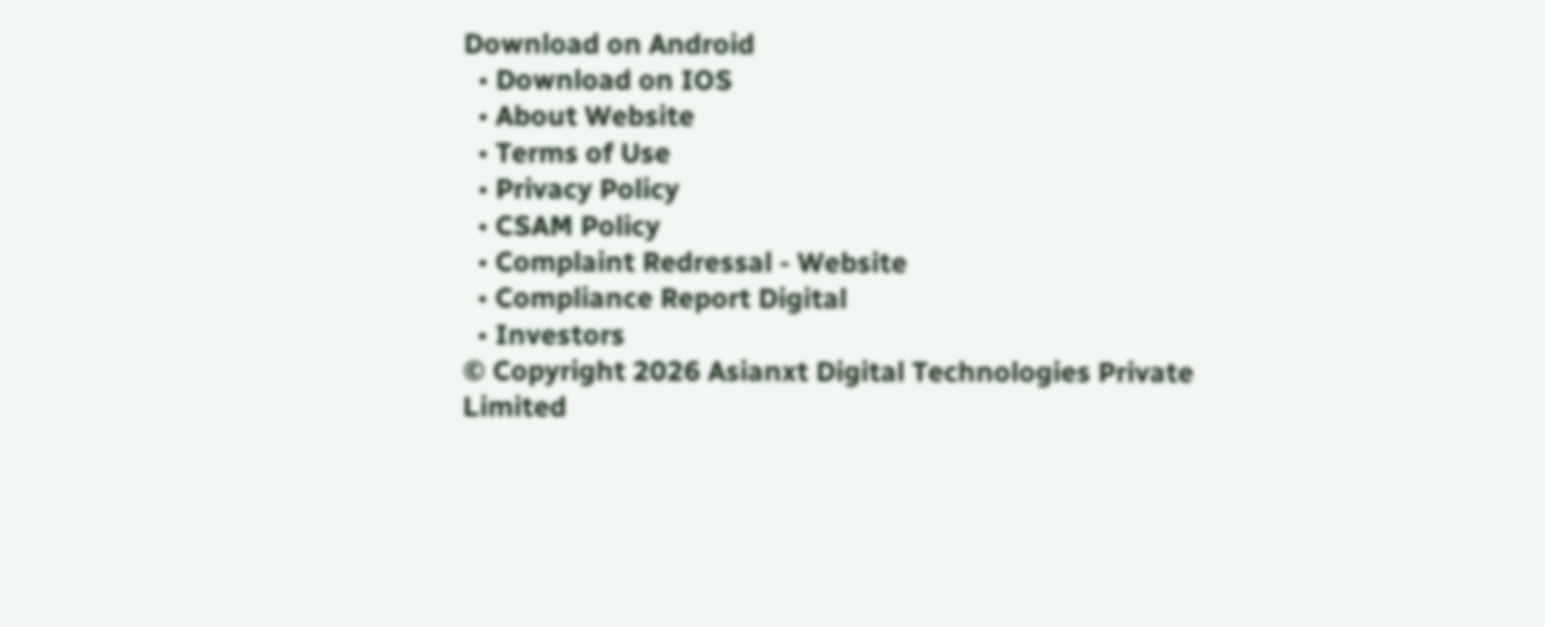Download on Android
  • Download on IOS
  • About Website
  • Terms of Use
  • Privacy Policy
  • CSAM Policy
  • Complaint Redressal - Website
  • Compliance Report Digital
  • Investors
© Copyright 2026 Asianxt Digital Technologies Private Limited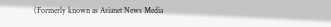(Formerly known as Asianet News Media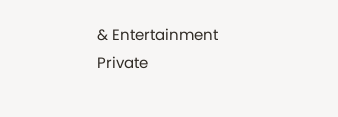& Entertainment Private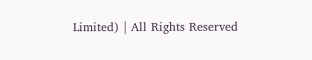Limited) | All Rights Reserved